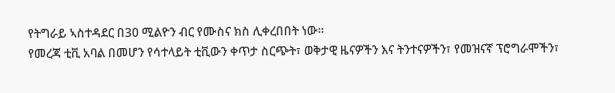የትግራይ ኣስተዳደር በ30 ሚልዮን ብር የሙስና ክስ ሊቀረበበት ነው።
የመረጃ ቲቪ አባል በመሆን የሳተላይት ቲቪውን ቀጥታ ስርጭት፣ ወቅታዊ ዜናዎችን እና ትንተናዎችን፣ የመዝናኛ ፕሮግራሞችን፣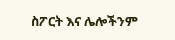ስፖርት እና ሌሎችንም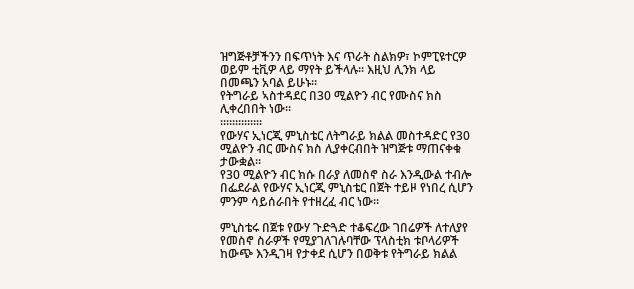ዝግጅቶቻችንን በፍጥነት እና ጥራት ስልክዎ፣ ኮምፒዩተርዎ ወይም ቲቪዎ ላይ ማየት ይችላሉ። እዚህ ሊንክ ላይ በመጫን አባል ይሁኑ።
የትግራይ ኣስተዳደር በ30 ሚልዮን ብር የሙስና ክስ ሊቀረበበት ነው።
።።።።።።።
የውሃና ኢነርጂ ምኒስቴር ለትግራይ ክልል መስተዳድር የ30 ሚልዮን ብር ሙስና ክስ ሊያቀርብበት ዝግጅቱ ማጠናቀቁ ታውቋል።
የ30 ሚልዮን ብር ክሱ በራያ ለመስኖ ስራ እንዲውል ተብሎ በፌደራል የውሃና ኢነርጂ ምኒስቴር በጀት ተይዞ የነበረ ሲሆን ምንም ሳይሰራበት የተዘረፈ ብር ነው።

ምኒስቴሩ በጀቱ የውሃ ጉድጓድ ተቆፍረው ገበሬዎች ለተለያየ የመስኖ ስራዎች የሚያገለገሉባቸው ፕላስቲክ ቱቦላሪዎች ከውጭ እንዲገዛ የታቀደ ሲሆን በወቅቱ የትግራይ ክልል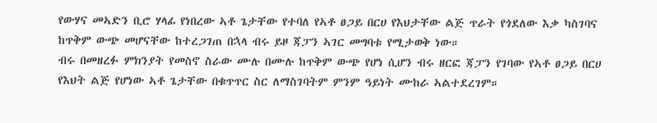የውሃና መኣድን ቢሮ ሃላፊ የነበረው ኣቶ ጌታቸው የተባለ የኣቶ ፀጋይ በርሀ የእህታቸው ልጅ ጥራት የጎደለው እቃ ካስገባና ከጥቅም ውጭ መሆናቸው ከተረጋገጠ በኋላ ብሩ ይዞ ጃፓን ኣገር መግባቱ የሚታወቅ ነው።
ብሩ በመዘረፉ ምክንያት የመስኖ ስራው ሙሉ በሙሉ ከጥቅም ውጭ የሆነ ሲሆን ብሩ ዘርፎ ጃፓን የገባው የኣቶ ፀጋይ በርሀ የእህት ልጅ የሆነው ኣቶ ጌታቸው በቁጥጥር ስር ለማስገባትም ምንም ዓይነት ሙከራ ኣልተደረገም።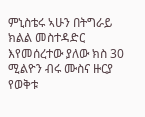ምኒስቴሩ ኣሁን በትግራይ ክልል መስተዳድር እየመሰረተው ያለው ክስ 30 ሚልዮን ብሩ ሙስና ዙርያ የወቅቱ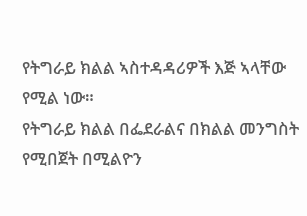የትግራይ ክልል ኣስተዳዳሪዎች እጅ ኣላቸው የሚል ነው።
የትግራይ ክልል በፌደራልና በክልል መንግስት የሚበጀት በሚልዮን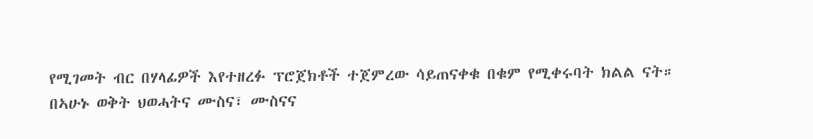የሚገመት ብር በሃላፊዎች እየተዘረፉ ፕሮጀክቶች ተጀምረው ሳይጠናቀቁ በቁም የሚቀሩባት ክልል ናት።
በኣሁኑ ወቅት ህወሓትና ሙስና፣ ሙስናና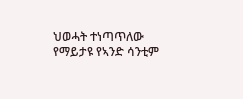ህወሓት ተነጣጥለው የማይታዩ የኣንድ ሳንቲም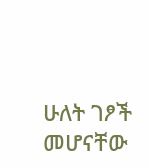ሁለት ገፆች መሆናቸው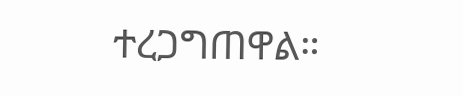ተረጋግጠዋል።